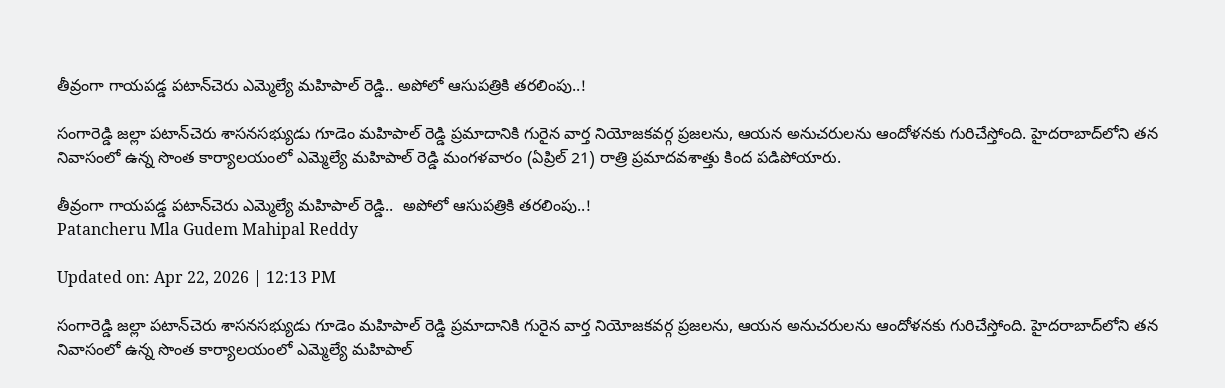తీవ్రంగా గాయపడ్డ పటాన్‌చెరు ఎమ్మెల్యే మహిపాల్ రెడ్డి.. అపోలో ఆసుపత్రికి తరలింపు..!

సంగారెడ్డి జల్లా పటాన్‌చెరు శాసనసభ్యుడు గూడెం మహిపాల్ రెడ్డి ప్రమాదానికి గురైన వార్త నియోజకవర్గ ప్రజలను, ఆయన అనుచరులను ఆందోళనకు గురిచేస్తోంది. హైదరాబాద్‌లోని తన నివాసంలో ఉన్న సొంత కార్యాలయంలో ఎమ్మెల్యే మహిపాల్ రెడ్డి మంగళవారం (ఏప్రిల్ 21) రాత్రి ప్రమాదవశాత్తు కింద పడిపోయారు.

తీవ్రంగా గాయపడ్డ పటాన్‌చెరు ఎమ్మెల్యే మహిపాల్ రెడ్డి..  అపోలో ఆసుపత్రికి తరలింపు..!
Patancheru Mla Gudem Mahipal Reddy

Updated on: Apr 22, 2026 | 12:13 PM

సంగారెడ్డి జల్లా పటాన్‌చెరు శాసనసభ్యుడు గూడెం మహిపాల్ రెడ్డి ప్రమాదానికి గురైన వార్త నియోజకవర్గ ప్రజలను, ఆయన అనుచరులను ఆందోళనకు గురిచేస్తోంది. హైదరాబాద్‌లోని తన నివాసంలో ఉన్న సొంత కార్యాలయంలో ఎమ్మెల్యే మహిపాల్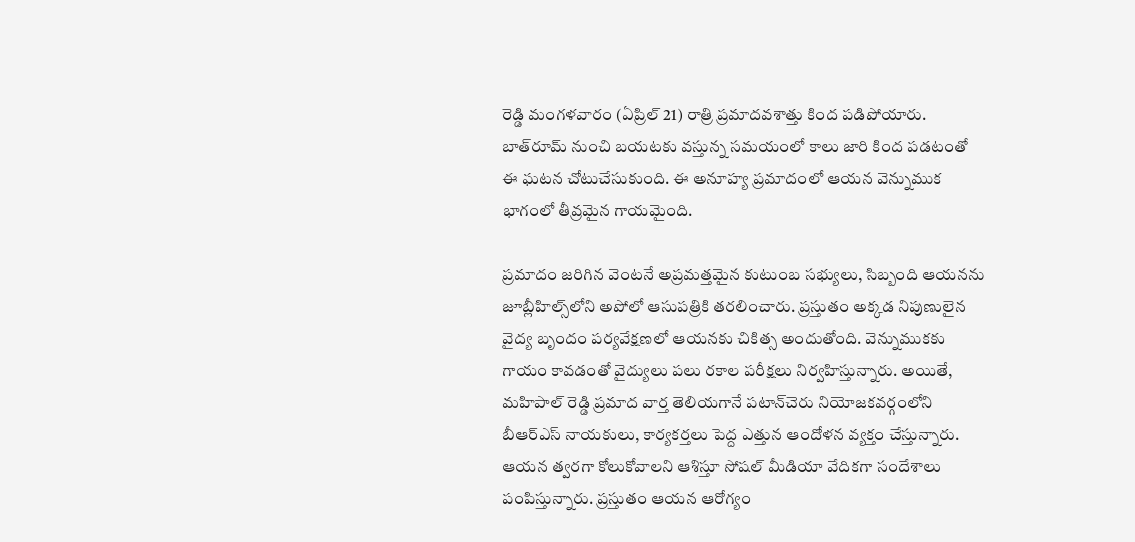రెడ్డి మంగళవారం (ఏప్రిల్ 21) రాత్రి ప్రమాదవశాత్తు కింద పడిపోయారు. బాత్‌రూమ్ నుంచి బయటకు వస్తున్న సమయంలో కాలు జారి కింద పడటంతో ఈ ఘటన చోటుచేసుకుంది. ఈ అనూహ్య ప్రమాదంలో ఆయన వెన్నుముక భాగంలో తీవ్రమైన గాయమైంది.

ప్రమాదం జరిగిన వెంటనే అప్రమత్తమైన కుటుంబ సభ్యులు, సిబ్బంది ఆయనను జూబ్లీహిల్స్‌లోని అపోలో ఆసుపత్రికి తరలించారు. ప్రస్తుతం అక్కడ నిపుణులైన వైద్య బృందం పర్యవేక్షణలో ఆయనకు చికిత్స అందుతోంది. వెన్నుముకకు గాయం కావడంతో వైద్యులు పలు రకాల పరీక్షలు నిర్వహిస్తున్నారు. అయితే, మహిపాల్ రెడ్డి ప్రమాద వార్త తెలియగానే పటాన్‌చెరు నియోజకవర్గంలోని బీఆర్ఎస్ నాయకులు, కార్యకర్తలు పెద్ద ఎత్తున ఆందోళన వ్యక్తం చేస్తున్నారు. ఆయన త్వరగా కోలుకోవాలని ఆశిస్తూ సోషల్ మీడియా వేదికగా సందేశాలు పంపిస్తున్నారు. ప్రస్తుతం ఆయన ఆరోగ్యం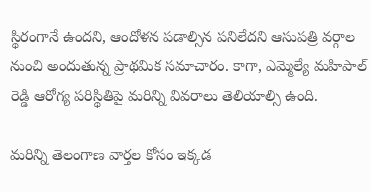స్థిరంగానే ఉందని, ఆందోళన పడాల్సిన పనిలేదని ఆసుపత్రి వర్గాల నుంచి అందుతున్న ప్రాథమిక సమాచారం. కాగా, ఎమ్మెల్యే మహిపాల్ రెడ్డి ఆరోగ్య పరిస్థితిపై మరిన్ని వివరాలు తెలియాల్సి ఉంది.

మరిన్ని తెలంగాణ వార్తల కోసం ఇక్కడ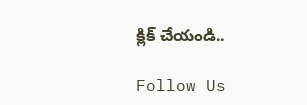క్లిక్ చేయండి..

Follow Us